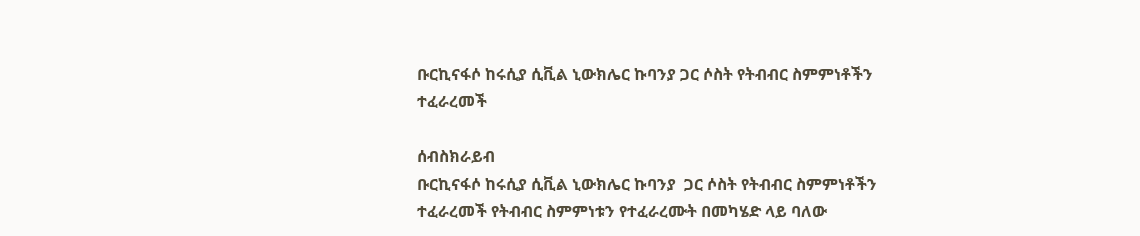ቡርኪናፋሶ ከሩሲያ ሲቪል ኒውክሌር ኩባንያ ጋር ሶስት የትብብር ስምምነቶችን ተፈራረመች

ሰብስክራይብ
ቡርኪናፋሶ ከሩሲያ ሲቪል ኒውክሌር ኩባንያ  ጋር ሶስት የትብብር ስምምነቶችን ተፈራረመች የትብብር ስምምነቱን የተፈራረሙት በመካሄድ ላይ ባለው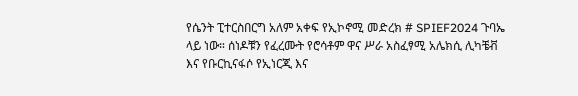የሴንት ፒተርስበርግ አለም አቀፍ የኢኮኖሚ መድረክ # SPIEF2024 ጉባኤ ላይ ነው። ሰነዶቹን የፈረሙት የሮሳቶም ዋና ሥራ አስፈፃሚ አሌክሲ ሊካቼቭ እና የቡርኪናፋሶ የኢነርጂ እና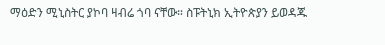ማዕድን ሚኒስትር ያኮባ ዛብሬ ጎባ ናቸው። ስፑትኒክ ኢትዮጵያን ይወዳጁ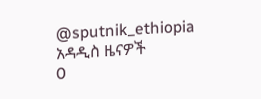@sputnik_ethiopia
አዳዲስ ዜናዎች
0